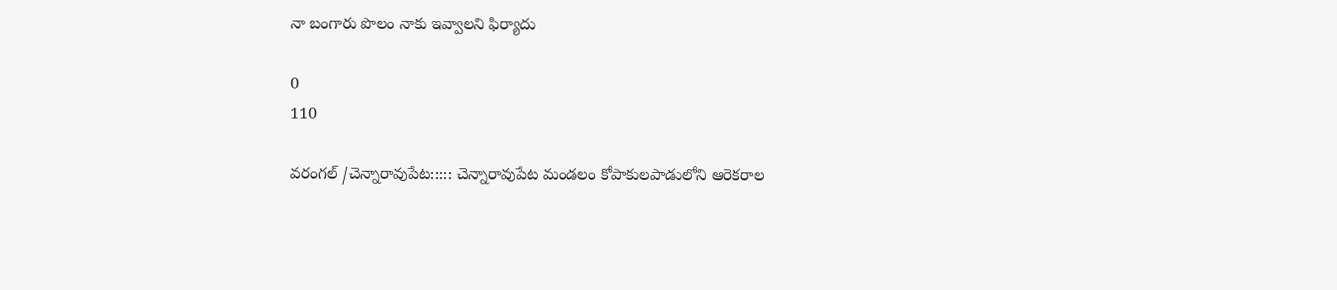నా బంగారు పొలం నాకు ఇవ్వాలని ఫిర్యాదు

0
110

వరంగల్ /చెన్నారావుపేట::::: చెన్నారావుపేట మండలం కోపాకులపాడులోని ఆరెకరాల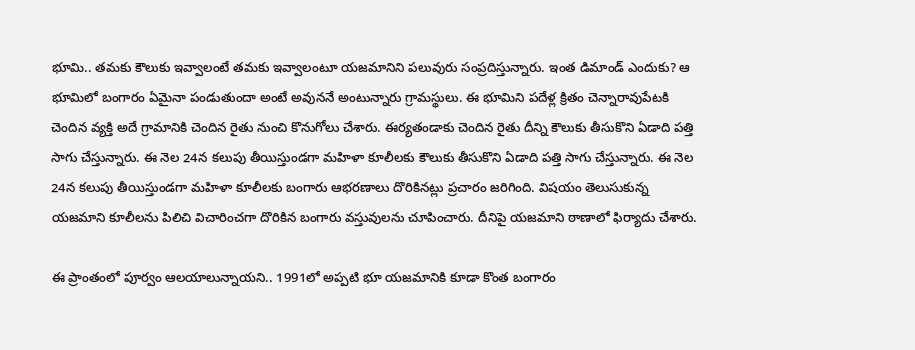భూమి.. తమకు కౌలుకు ఇవ్వాలంటే తమకు ఇవ్వాలంటూ యజమానిని పలువురు సంప్రదిస్తున్నారు. ఇంత డిమాండ్ ఎందుకు? ఆ భూమిలో బంగారం ఏమైనా పండుతుందా అంటే అవుననే అంటున్నారు గ్రామస్థులు. ఈ భూమిని పదేళ్ల క్రితం చెన్నారావుపేటకి చెందిన వ్యక్తి అదే గ్రామానికి చెందిన రైతు నుంచి కొనుగోలు చేశారు. ఈర్యతండాకు చెందిన రైతు దీన్ని కౌలుకు తీసుకొని ఏడాది పత్తి సాగు చేస్తున్నారు. ఈ నెల 24న కలుపు తీయిస్తుండగా మహిళా కూలీలకు కౌలుకు తీసుకొని ఏడాది పత్తి సాగు చేస్తున్నారు. ఈ నెల 24న కలుపు తీయిస్తుండగా మహిళా కూలీలకు బంగారు ఆభరణాలు దొరికినట్లు ప్రచారం జరిగింది. విషయం తెలుసుకున్న యజమాని కూలీలను పిలిచి విచారించగా దొరికిన బంగారు వస్తువులను చూపించారు. దీనిపై యజమాని ఠాణాలో ఫిర్యాదు చేశారు.

ఈ ప్రాంతంలో పూర్వం ఆలయాలున్నాయని.. 1991లో అప్పటి భూ యజమానికి కూడా కొంత బంగారం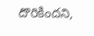దొరికిందని,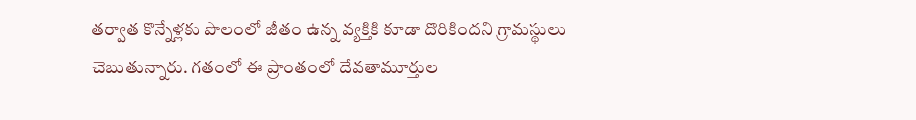తర్వాత కొన్నేళ్లకు పొలంలో జీతం ఉన్న వ్యక్తికి కూడా దొరికిందని గ్రామస్థులు చెబుతున్నారు. గతంలో ఈ ప్రాంతంలో దేవతామూర్తుల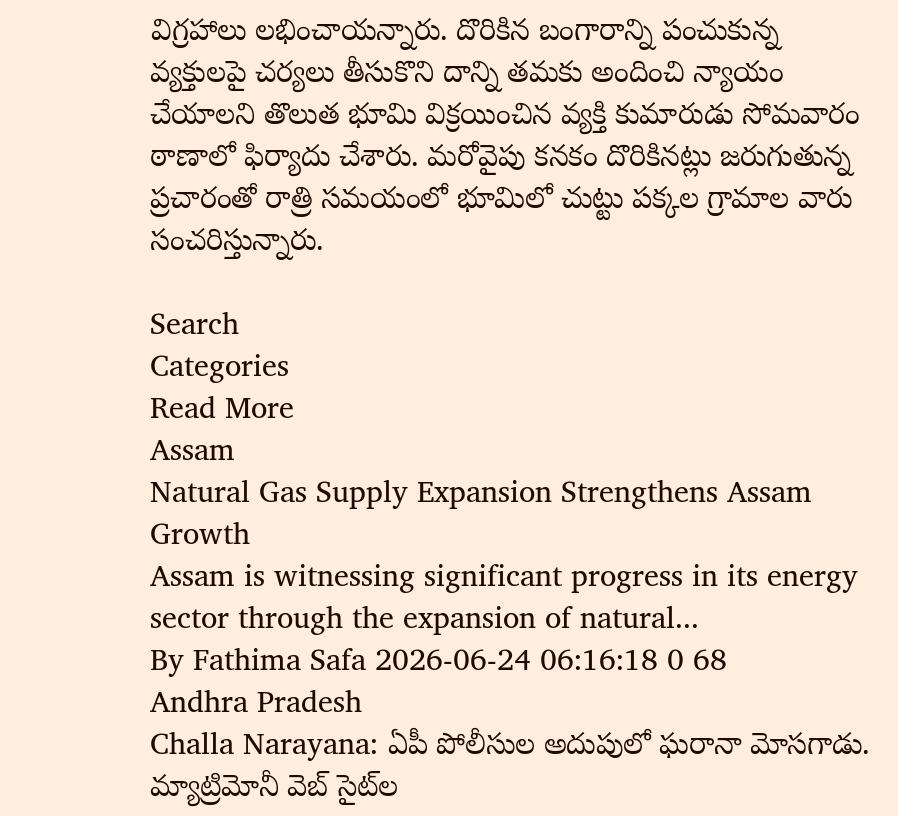విగ్రహాలు లభించాయన్నారు. దొరికిన బంగారాన్ని పంచుకున్న వ్యక్తులపై చర్యలు తీసుకొని దాన్ని తమకు అందించి న్యాయం చేయాలని తొలుత భూమి విక్రయించిన వ్యక్తి కుమారుడు సోమవారం ఠాణాలో ఫిర్యాదు చేశారు. మరోవైపు కనకం దొరికినట్లు జరుగుతున్న ప్రచారంతో రాత్రి సమయంలో భూమిలో చుట్టు పక్కల గ్రామాల వారు సంచరిస్తున్నారు.

Search
Categories
Read More
Assam
Natural Gas Supply Expansion Strengthens Assam Growth
Assam is witnessing significant progress in its energy sector through the expansion of natural...
By Fathima Safa 2026-06-24 06:16:18 0 68
Andhra Pradesh
Challa Narayana: ఏపీ పోలీసుల అదుపులో ఘరానా మోసగాడు.
మ్యాట్రిమోనీ వెబ్ సైట్‌ల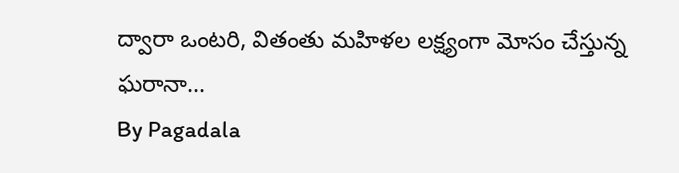ద్వారా ఒంటరి, వితంతు మహిళల లక్ష్యంగా మోసం చేస్తున్న ఘరానా...
By Pagadala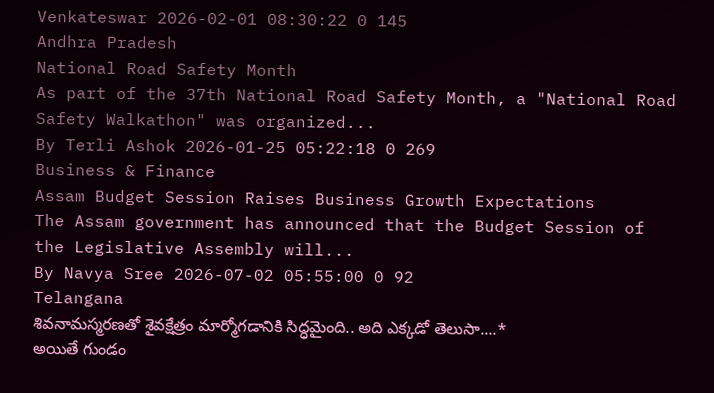Venkateswar 2026-02-01 08:30:22 0 145
Andhra Pradesh
National Road Safety Month
As part of the 37th National Road Safety Month, a "National Road Safety Walkathon" was organized...
By Terli Ashok 2026-01-25 05:22:18 0 269
Business & Finance
Assam Budget Session Raises Business Growth Expectations
The Assam government has announced that the Budget Session of the Legislative Assembly will...
By Navya Sree 2026-07-02 05:55:00 0 92
Telangana
శివనామస్మరణతో శైవక్షేత్రం మార్మోగడానికి సిద్ధమైంది.. అది ఎక్కడో తెలుసా....*
అయితే గుండం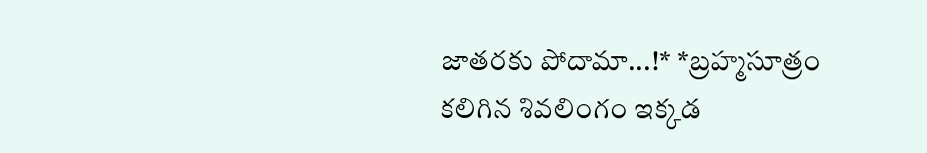జాతరకు పోదామా...!* *బ్రహ్మసూత్రం కలిగిన శివలింగం ఇక్కడ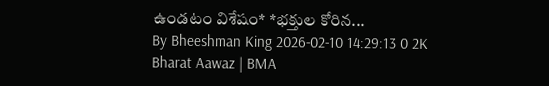ఉండటం విశేషం* *భక్తుల కోరిన...
By Bheeshman King 2026-02-10 14:29:13 0 2K
Bharat Aawaz | BMA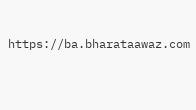https://ba.bharataawaz.com